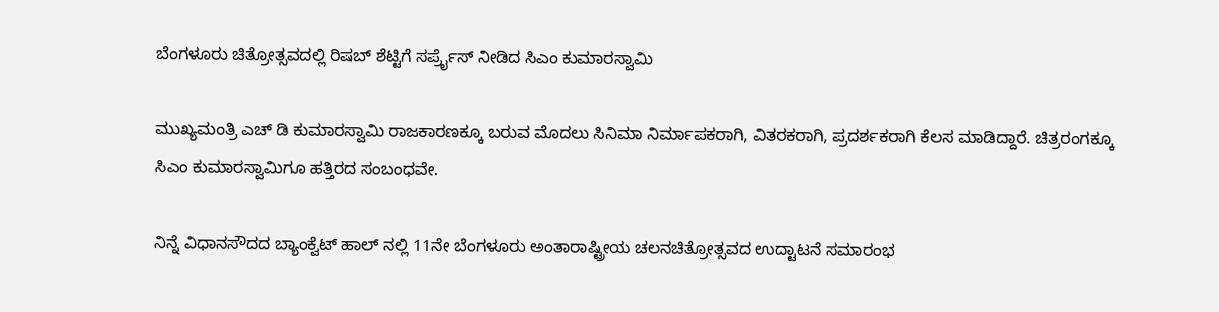ಬೆಂಗಳೂರು ಚಿತ್ರೋತ್ಸವದಲ್ಲಿ ರಿಷಬ್ ಶೆಟ್ಟಿಗೆ ಸರ್ಪ್ರೈಸ್ ನೀಡಿದ ಸಿಎಂ ಕುಮಾರಸ್ವಾಮಿ

ಮುಖ್ಯಮಂತ್ರಿ ಎಚ್ ಡಿ ಕುಮಾರಸ್ವಾಮಿ ರಾಜಕಾರಣಕ್ಕೂ ಬರುವ ಮೊದಲು ಸಿನಿಮಾ ನಿರ್ಮಾಪಕರಾಗಿ, ವಿತರಕರಾಗಿ, ಪ್ರದರ್ಶಕರಾಗಿ ಕೆಲಸ ಮಾಡಿದ್ದಾರೆ. ಚಿತ್ರರಂಗಕ್ಕೂ ಸಿಎಂ ಕುಮಾರಸ್ವಾಮಿಗೂ ಹತ್ತಿರದ ಸಂಬಂಧವೇ.

ನಿನ್ನೆ ವಿಧಾನಸೌದದ ಬ್ಯಾಂಕ್ವೆಟ್ ಹಾಲ್ ನಲ್ಲಿ 11ನೇ ಬೆಂಗಳೂರು ಅಂತಾರಾಷ್ಟ್ರೀಯ ಚಲನಚಿತ್ರೋತ್ಸವದ ಉದ್ಟಾಟನೆ ಸಮಾರಂಭ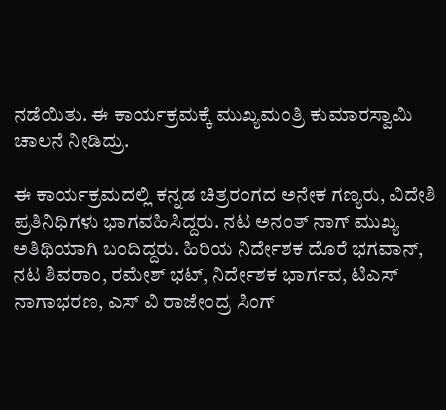ನಡೆಯಿತು. ಈ ಕಾರ್ಯಕ್ರಮಕ್ಕೆ ಮುಖ್ಯಮಂತ್ರಿ ಕುಮಾರಸ್ವಾಮಿ ಚಾಲನೆ ನೀಡಿದ್ರು.

ಈ ಕಾರ್ಯಕ್ರಮದಲ್ಲಿ ಕನ್ನಡ ಚಿತ್ರರಂಗದ ಅನೇಕ ಗಣ್ಯರು, ವಿದೇಶಿ ಪ್ರತಿನಿಧಿಗಳು ಭಾಗವಹಿಸಿದ್ದರು. ನಟ ಅನಂತ್ ನಾಗ್ ಮುಖ್ಯ ಅತಿಥಿಯಾಗಿ ಬಂದಿದ್ದರು. ಹಿರಿಯ ನಿರ್ದೇಶಕ ದೊರೆ ಭಗವಾನ್, ನಟ ಶಿವರಾಂ, ರಮೇಶ್ ಭಟ್, ನಿರ್ದೇಶಕ ಭಾರ್ಗವ, ಟಿಎಸ್ ನಾಗಾಭರಣ, ಎಸ್ ವಿ ರಾಜೇಂದ್ರ ಸಿಂಗ್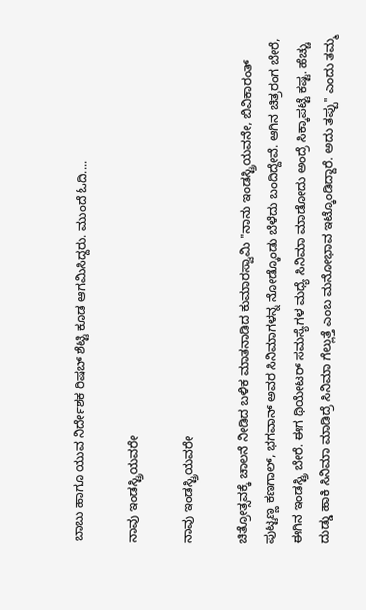ಬಾಬು ಹಾಗೂ ಯುವ ನಿರ್ದೇಶಕ ರಿಷಬ್ ಶೆಟ್ಟಿ ಕೂಡ ಆಗಮಿಸಿದ್ದರು. ಮುಂದೆ ಓದಿ....

ನಾವು ಇಂಡಸ್ಟ್ರಿಯವರೇ

ನಾವು ಇಂಡಸ್ಟ್ರಿಯವರೇ

ಚಿತ್ರೋತ್ಸವಕ್ಕೆ ಚಾಲನೆ ನೀಡಿದ ಬಳಿಕ ಮಾತನಾಡಿದ ಕುಮಾರಸ್ವಾಮಿ ''ನಾನು ಇಂಡಸ್ಟ್ರಿಯವನೇ, ಬಿವಿಕಾರಂತ್ ಪುಟ್ಟಣ್ಣ ಕಣಗಾಲ್, ಭಗವಾನ್ ಅವರ ಸಿನಿಮಾಗಳನ್ನ ನೋಡ್ಕೊಂಡು ಬೆಳೆದು ಬಂದಿದ್ದೇವೆ. ಆಗಿನ ಚಿತ್ರರಂಗ ಬೇರೆ, ಈಗಿನ ಇಂಡಸ್ಟ್ರಿ ಬೇರೆ. ಈಗ ಥಿಯೇಟರ್ ಸಮಸ್ಯೆಗಳ ಮಧ್ಯೆ ಸಿನಿಮಾ ಮಾಡೋದು ಅಂದ್ರೆ ಸಿಕ್ಕಾಪಟ್ಟೆ ಕಷ್ಟ. ಹೆಚ್ಚು ದುಡ್ಡು ಹಾಕಿ ಸಿನಿಮಾ ಮಾಡಿದ್ರೆ ಸಿನಿಮಾ ಗೆಲ್ಲುತ್ತೆ ಎಂಬ ಮನೋಭಾವ ಇಟ್ಕೊಂಡಿದ್ದಾರೆ. ಅದು ತಪ್ಪು'' ಎಂದು ತಮ್ಮ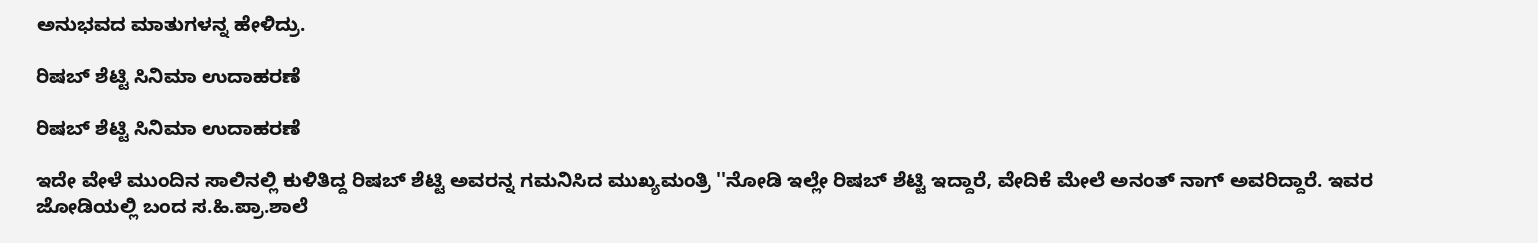ಅನುಭವದ ಮಾತುಗಳನ್ನ ಹೇಳಿದ್ರು.

ರಿಷಬ್ ಶೆಟ್ಟಿ ಸಿನಿಮಾ ಉದಾಹರಣೆ

ರಿಷಬ್ ಶೆಟ್ಟಿ ಸಿನಿಮಾ ಉದಾಹರಣೆ

ಇದೇ ವೇಳೆ ಮುಂದಿನ ಸಾಲಿನಲ್ಲಿ ಕುಳಿತಿದ್ದ ರಿಷಬ್ ಶೆಟ್ಟಿ ಅವರನ್ನ ಗಮನಿಸಿದ ಮುಖ್ಯಮಂತ್ರಿ ''ನೋಡಿ ಇಲ್ಲೇ ರಿಷಬ್ ಶೆಟ್ಟಿ ಇದ್ದಾರೆ, ವೇದಿಕೆ ಮೇಲೆ ಅನಂತ್ ನಾಗ್ ಅವರಿದ್ದಾರೆ. ಇವರ ಜೋಡಿಯಲ್ಲಿ ಬಂದ ಸ.ಹಿ.ಪ್ರಾ.ಶಾಲೆ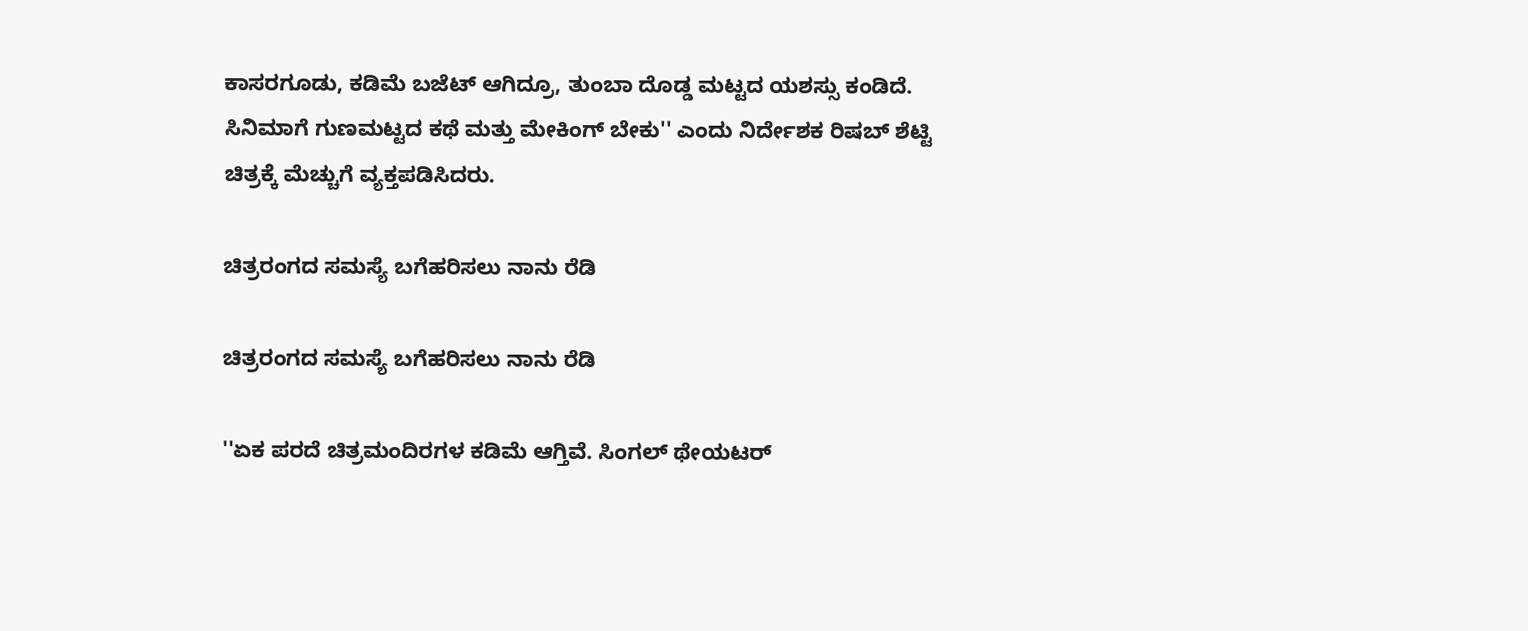ಕಾಸರಗೂಡು, ಕಡಿಮೆ ಬಜೆಟ್ ಆಗಿದ್ರೂ, ತುಂಬಾ ದೊಡ್ಡ ಮಟ್ಟದ ಯಶಸ್ಸು ಕಂಡಿದೆ. ಸಿನಿಮಾಗೆ ಗುಣಮಟ್ಟದ ಕಥೆ ಮತ್ತು ಮೇಕಿಂಗ್ ಬೇಕು'' ಎಂದು ನಿರ್ದೇಶಕ ರಿಷಬ್ ಶೆಟ್ಟಿ ಚಿತ್ರಕ್ಕೆ ಮೆಚ್ಚುಗೆ ವ್ಯಕ್ತಪಡಿಸಿದರು.

ಚಿತ್ರರಂಗದ ಸಮಸ್ಯೆ ಬಗೆಹರಿಸಲು ನಾನು ರೆಡಿ

ಚಿತ್ರರಂಗದ ಸಮಸ್ಯೆ ಬಗೆಹರಿಸಲು ನಾನು ರೆಡಿ

''ಏಕ ಪರದೆ ಚಿತ್ರಮಂದಿರಗಳ ಕಡಿಮೆ ಆಗ್ತಿವೆ. ಸಿಂಗಲ್ ಥೇಯಟರ್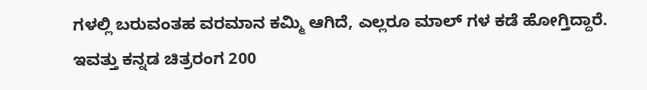ಗಳಲ್ಲಿ ಬರುವಂತಹ ವರಮಾನ ಕಮ್ಮಿ ಆಗಿದೆ, ಎಲ್ಲರೂ ಮಾಲ್ ಗಳ ಕಡೆ ಹೋಗ್ತಿದ್ದಾರೆ. ಇವತ್ತು ಕನ್ನಡ ಚಿತ್ರರಂಗ 200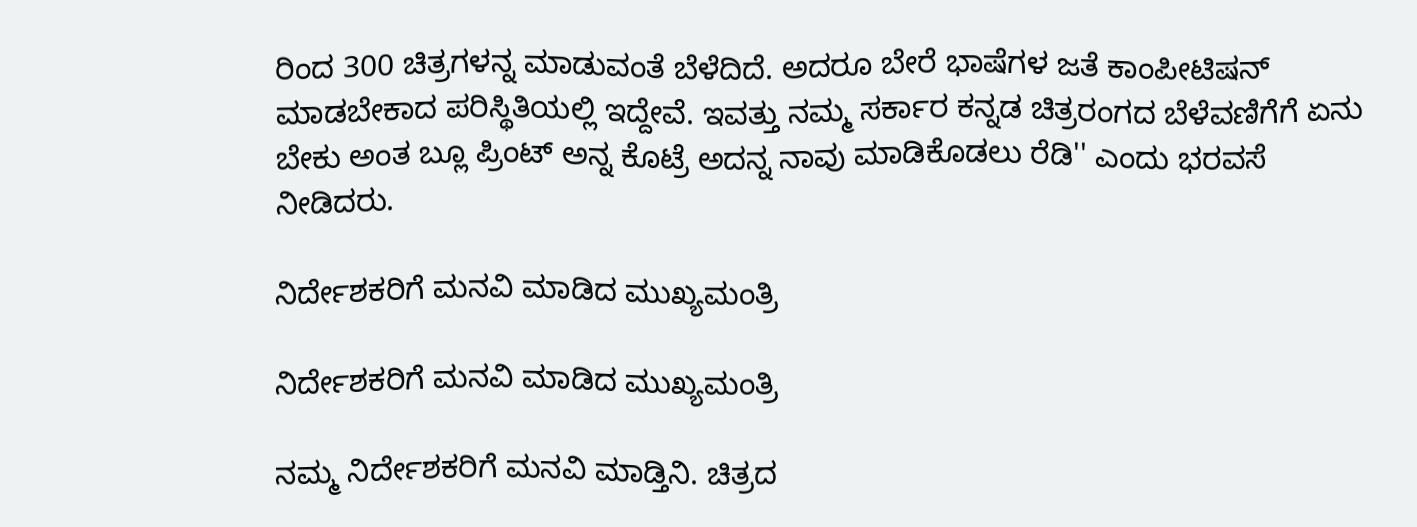ರಿಂದ 300 ಚಿತ್ರಗಳನ್ನ ಮಾಡುವಂತೆ ಬೆಳೆದಿದೆ. ಅದರೂ ಬೇರೆ ಭಾಷೆಗಳ ಜತೆ ಕಾಂಪೀಟಿಷನ್ ಮಾಡಬೇಕಾದ ಪರಿಸ್ಥಿತಿಯಲ್ಲಿ ಇದ್ದೇವೆ. ಇವತ್ತು ನಮ್ಮ ಸರ್ಕಾರ ಕನ್ನಡ ಚಿತ್ರರಂಗದ ಬೆಳೆವಣಿಗೆಗೆ ಏನು ಬೇಕು ಅಂತ ಬ್ಲೂ ಪ್ರಿಂಟ್ ಅನ್ನ ಕೊಟ್ರೆ ಅದನ್ನ ನಾವು ಮಾಡಿಕೊಡಲು ರೆಡಿ'' ಎಂದು ಭರವಸೆ ನೀಡಿದರು.

ನಿರ್ದೇಶಕರಿಗೆ ಮನವಿ ಮಾಡಿದ ಮುಖ್ಯಮಂತ್ರಿ

ನಿರ್ದೇಶಕರಿಗೆ ಮನವಿ ಮಾಡಿದ ಮುಖ್ಯಮಂತ್ರಿ

ನಮ್ಮ ನಿರ್ದೇಶಕರಿಗೆ ಮನವಿ ಮಾಡ್ತಿನಿ. ಚಿತ್ರದ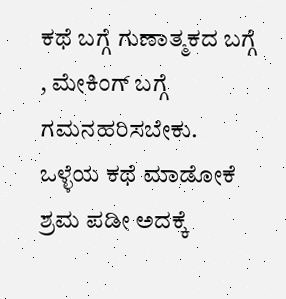ಕಥೆ ಬಗ್ಗೆ ಗುಣಾತ್ಮಕದ ಬಗ್ಗೆ , ಮೇಕಿಂಗ್ ಬಗ್ಗೆ ಗಮನಹರಿಸಬೇಕು. ಒಳ್ಳೆಯ ಕಥೆ ಮಾಡೋಕೆ ಶ್ರಮ ಪಡೀ ಅದಕ್ಕೆ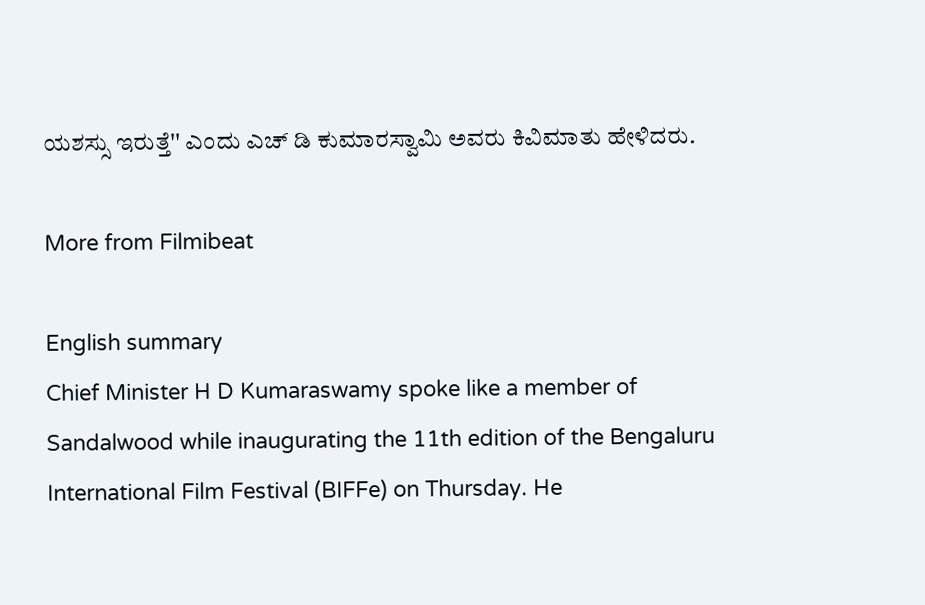ಯಶಸ್ಸು ಇರುತ್ತೆ'' ಎಂದು ಎಚ್ ಡಿ ಕುಮಾರಸ್ವಾಮಿ ಅವರು ಕಿವಿಮಾತು ಹೇಳಿದರು.

More from Filmibeat

English summary
Chief Minister H D Kumaraswamy spoke like a member of Sandalwood while inaugurating the 11th edition of the Bengaluru International Film Festival (BIFFe) on Thursday. He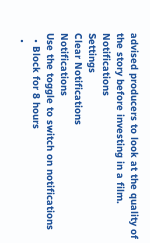advised producers to look at the quality of the story before investing in a film.
Notifications
Settings
Clear Notifications
Notifications
Use the toggle to switch on notifications
  • Block for 8 hours
  •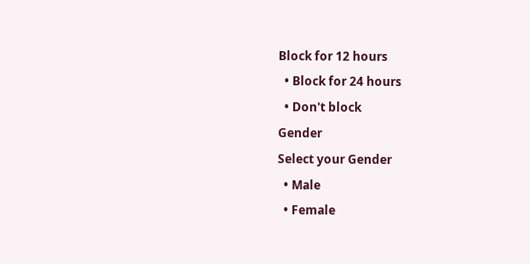Block for 12 hours
  • Block for 24 hours
  • Don't block
Gender
Select your Gender
  • Male
  • Female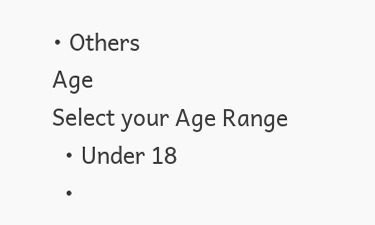• Others
Age
Select your Age Range
  • Under 18
  •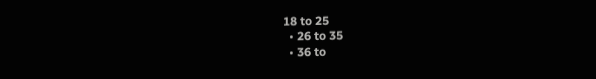18 to 25
  • 26 to 35
  • 36 to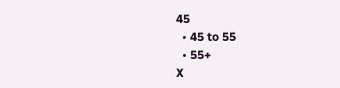45
  • 45 to 55
  • 55+
X